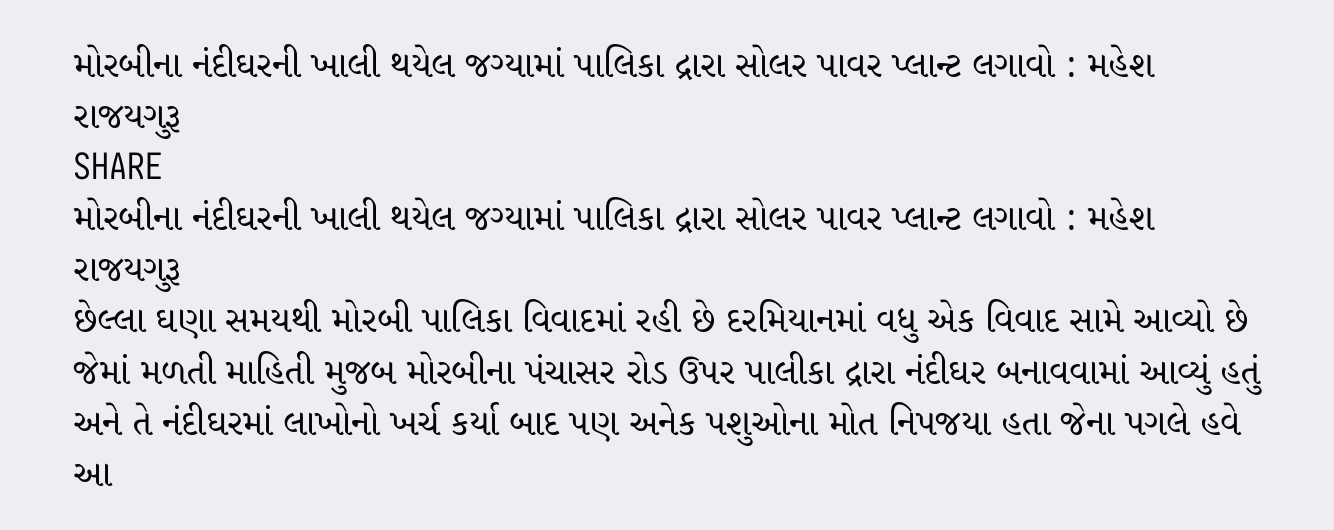મોરબીના નંદીઘરની ખાલી થયેલ જગ્યામાં પાલિકા દ્રારા સોલર પાવર પ્લાન્ટ લગાવો : મહેશ રાજયગુરૂ
SHARE
મોરબીના નંદીઘરની ખાલી થયેલ જગ્યામાં પાલિકા દ્રારા સોલર પાવર પ્લાન્ટ લગાવો : મહેશ રાજયગુરૂ
છેલ્લા ઘણા સમયથી મોરબી પાલિકા વિવાદમાં રહી છે દરમિયાનમાં વધુ એક વિવાદ સામે આવ્યો છે જેમાં મળતી માહિતી મુજબ મોરબીના પંચાસર રોડ ઉપર પાલીકા દ્રારા નંદીઘર બનાવવામાં આવ્યું હતું અને તે નંદીઘરમાં લાખોનો ખર્ચ કર્યા બાદ પણ અનેક પશુઓના મોત નિપજયા હતા જેના પગલે હવે આ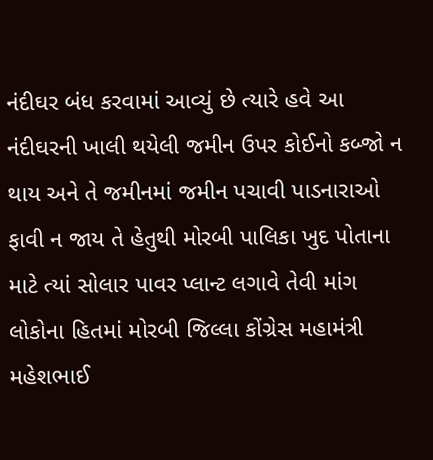નંદીઘર બંધ કરવામાં આવ્યું છે ત્યારે હવે આ નંદીઘરની ખાલી થયેલી જમીન ઉપર કોઈનો કબ્જો ન થાય અને તે જમીનમાં જમીન પચાવી પાડનારાઓ ફાવી ન જાય તે હેતુથી મોરબી પાલિકા ખુદ પોતાના માટે ત્યાં સોલાર પાવર પ્લાન્ટ લગાવે તેવી માંગ લોકોના હિતમાં મોરબી જિલ્લા કોંગ્રેસ મહામંત્રી મહેશભાઈ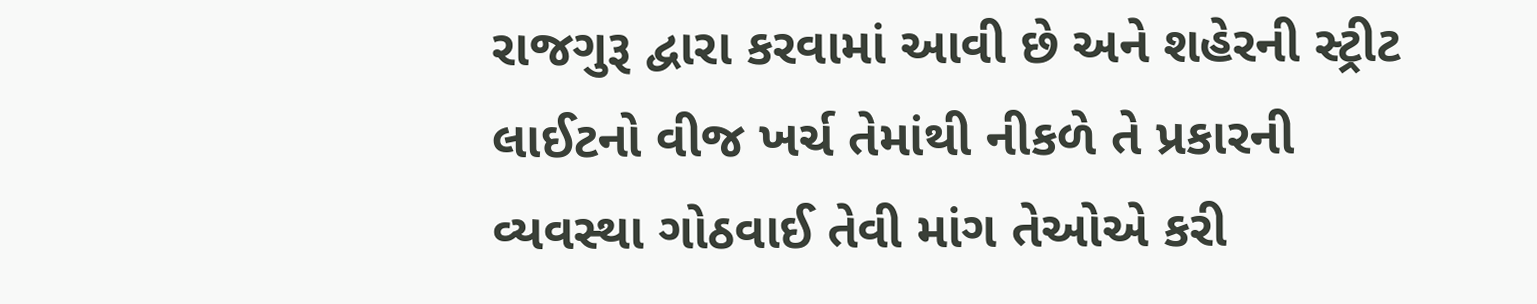રાજગુરૂ દ્વારા કરવામાં આવી છે અને શહેરની સ્ટ્રીટ લાઈટનો વીજ ખર્ચ તેમાંથી નીકળે તે પ્રકારની વ્યવસ્થા ગોઠવાઈ તેવી માંગ તેઓએ કરી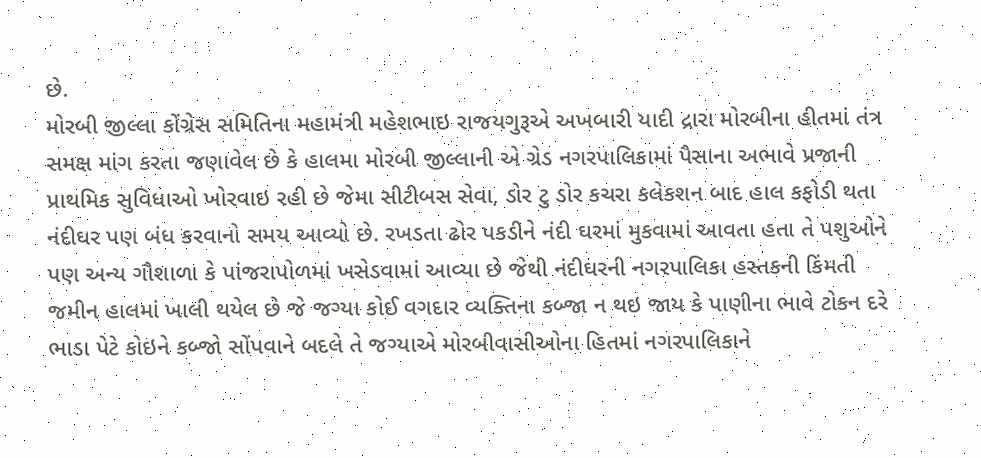છે.
મોરબી જીલ્લા કોંગ્રેસ સમિતિના મહામંત્રી મહેશભાઇ રાજયગુરૂએ અખબારી યાદી દ્રારા મોરબીના હીતમાં તંત્ર સમક્ષ માંગ કરતા જણાવેલ છે કે હાલમા મોરબી જીલ્લાની એ ગ્રેડ નગરપાલિકામાં પૈસાના અભાવે પ્રજાની પ્રાથમિક સુવિધાઓ ખોરવાઇ રહી છે જેમા સીટીબસ સેવા, ડોર ટુ ડોર કચરા કલેકશન બાદ હાલ કફોડી થતા નંદીઘર પણ બંધ કરવાનો સમય આવ્યો છે. રખડતા ઢોર પકડીને નંદી ઘરમાં મુકવામાં આવતા હતા તે પશુઓને પણ અન્ય ગૌશાળા કે પાંજરાપોળમાં ખસેડવામાં આવ્યા છે જેથી નંદીઘરની નગરપાલિકા હસ્તકની કિંમતી જમીન હાલમાં ખાલી થયેલ છે જે જગ્યા કોઈ વગદાર વ્યક્તિના કબ્જા ન થઇ જાય કે પાણીના ભાવે ટોકન દરે ભાડા પેટે કોઇને કબ્જો સોંપવાને બદલે તે જગ્યાએ મોરબીવાસીઓના હિતમાં નગરપાલિકાને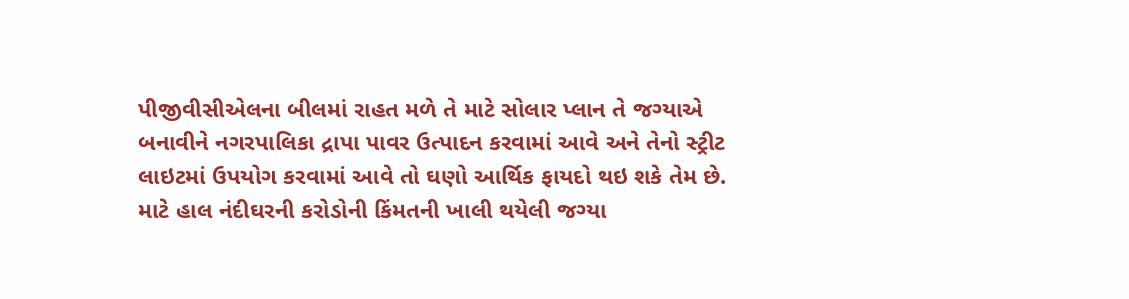પીજીવીસીએલના બીલમાં રાહત મળે તે માટે સોલાર પ્લાન તે જગ્યાએ બનાવીને નગરપાલિકા દ્રાપા પાવર ઉત્પાદન કરવામાં આવે અને તેનો સ્ટ્રીટ લાઇટમાં ઉપયોગ કરવામાં આવે તો ઘણો આર્થિક ફાયદો થઇ શકે તેમ છે.
માટે હાલ નંદીઘરની કરોડોની કિંમતની ખાલી થયેલી જગ્યા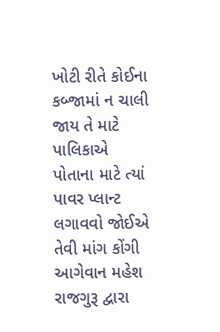ખોટી રીતે કોઈના કબ્જામાં ન ચાલી જાય તે માટે પાલિકાએ પોતાના માટે ત્યાં પાવર પ્લાન્ટ લગાવવો જોઈએ તેવી માંગ કોંગી આગેવાન મહેશ રાજગુરૂ દ્વારા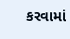કરવામાં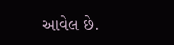આવેલ છે.